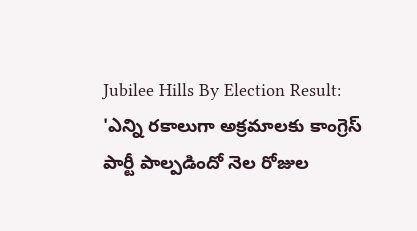Jubilee Hills By Election Result: 'ఎన్ని రకాలుగా అక్రమాలకు కాంగ్రెస్ పార్టీ పాల్పడిందో నెల రోజుల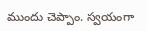ముందు చెప్పాం. స్వయంగా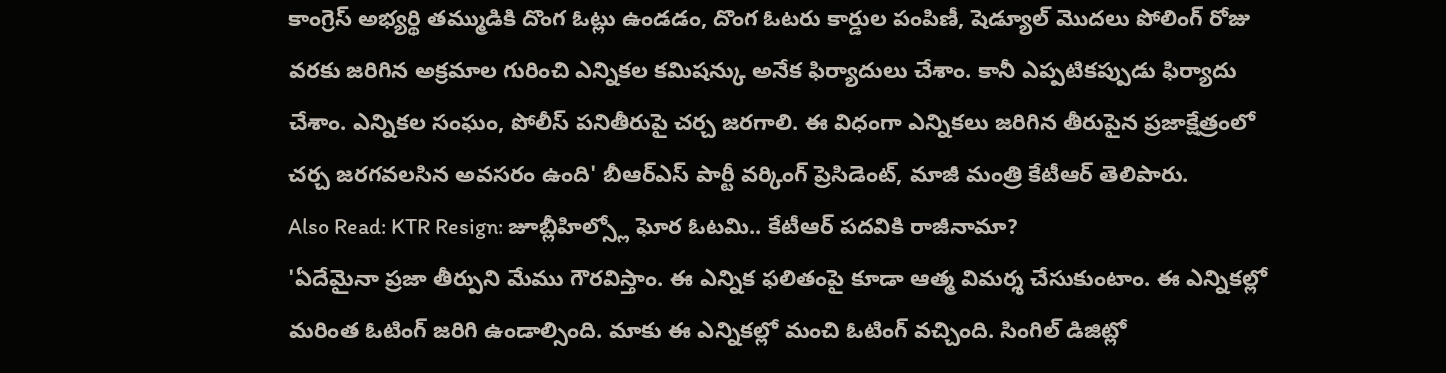కాంగ్రెస్ అభ్యర్థి తమ్ముడికి దొంగ ఓట్లు ఉండడం, దొంగ ఓటరు కార్డుల పంపిణీ, షెడ్యూల్ మొదలు పోలింగ్ రోజు వరకు జరిగిన అక్రమాల గురించి ఎన్నికల కమిషన్కు అనేక ఫిర్యాదులు చేశాం. కానీ ఎప్పటికప్పుడు ఫిర్యాదు చేశాం. ఎన్నికల సంఘం, పోలీస్ పనితీరుపై చర్చ జరగాలి. ఈ విధంగా ఎన్నికలు జరిగిన తీరుపైన ప్రజాక్షేత్రంలో చర్చ జరగవలసిన అవసరం ఉంది' బీఆర్ఎస్ పార్టీ వర్కింగ్ ప్రెసిడెంట్, మాజీ మంత్రి కేటీఆర్ తెలిపారు.
Also Read: KTR Resign: జూబ్లీహిల్స్లో ఘోర ఓటమి.. కేటీఆర్ పదవికి రాజీనామా?
'ఏదేమైనా ప్రజా తీర్పుని మేము గౌరవిస్తాం. ఈ ఎన్నిక ఫలితంపై కూడా ఆత్మ విమర్శ చేసుకుంటాం. ఈ ఎన్నికల్లో మరింత ఓటింగ్ జరిగి ఉండాల్సింది. మాకు ఈ ఎన్నికల్లో మంచి ఓటింగ్ వచ్చింది. సింగిల్ డిజిట్లో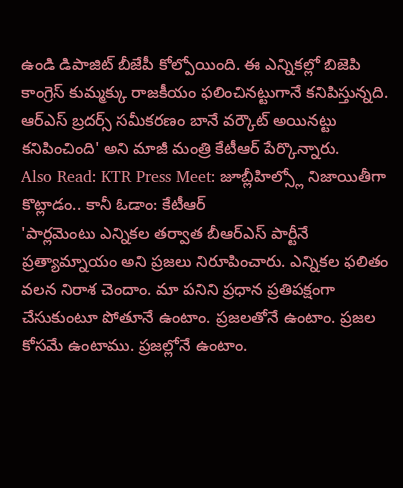ఉండి డిపాజిట్ బీజేపీ కోల్పోయింది. ఈ ఎన్నికల్లో బిజెపి కాంగ్రెస్ కుమ్మక్కు రాజకీయం ఫలించినట్టుగానే కనిపిస్తున్నది. ఆర్ఎస్ బ్రదర్స్ సమీకరణం బానే వర్కౌట్ అయినట్టు కనిపించింది' అని మాజీ మంత్రి కేటీఆర్ పేర్కొన్నారు.
Also Read: KTR Press Meet: జూబ్లీహిల్స్లో నిజాయితీగా కొట్లాడం.. కానీ ఓడాం: కేటీఆర్
'పార్లమెంటు ఎన్నికల తర్వాత బీఆర్ఎస్ పార్టీనే ప్రత్యామ్నాయం అని ప్రజలు నిరూపించారు. ఎన్నికల ఫలితం వలన నిరాశ చెందాం. మా పనిని ప్రధాన ప్రతిపక్షంగా చేసుకుంటూ పోతూనే ఉంటాం. ప్రజలతోనే ఉంటాం. ప్రజల కోసమే ఉంటాము. ప్రజల్లోనే ఉంటాం.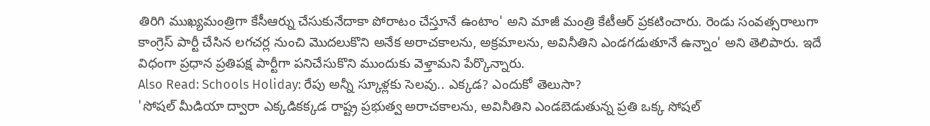తిరిగి ముఖ్యమంత్రిగా కేసీఆర్ను చేసుకునేదాకా పోరాటం చేస్తూనే ఉంటాం' అని మాజీ మంత్రి కేటీఆర్ ప్రకటించారు. రెండు సంవత్సరాలుగా కాంగ్రెస్ పార్టీ చేసిన లగచర్ల నుంచి మొదలుకొని అనేక అరాచకాలను, అక్రమాలను, అవినీతిని ఎండగడుతూనే ఉన్నాం' అని తెలిపారు. ఇదే విధంగా ప్రధాన ప్రతిపక్ష పార్టీగా పనిచేసుకొని ముందుకు వెళ్తామని పేర్కొన్నారు.
Also Read: Schools Holiday: రేపు అన్నీ స్కూళ్లకు సెలవు.. ఎక్కడ? ఎందుకో తెలుసా?
'సోషల్ మీడియా ద్వారా ఎక్కడికక్కడ రాష్ట్ర ప్రభుత్వ అరాచకాలను, అవినీతిని ఎండబెడుతున్న ప్రతి ఒక్క సోషల్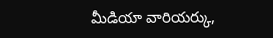మీడియా వారియర్కు,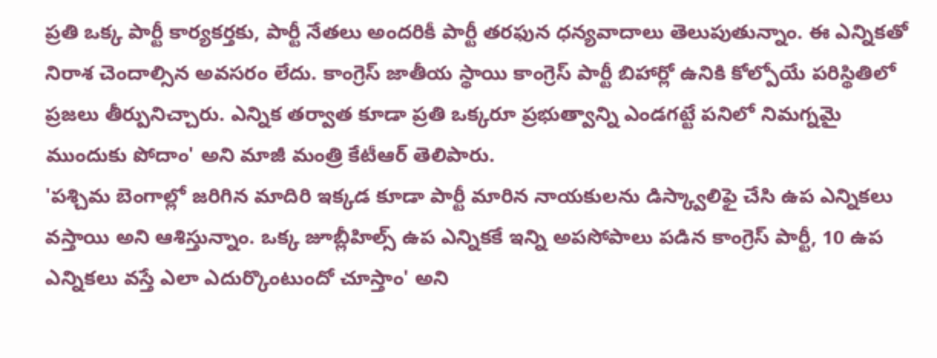ప్రతి ఒక్క పార్టీ కార్యకర్తకు, పార్టీ నేతలు అందరికీ పార్టీ తరఫున ధన్యవాదాలు తెలుపుతున్నాం. ఈ ఎన్నికతో నిరాశ చెందాల్సిన అవసరం లేదు. కాంగ్రెస్ జాతీయ స్థాయి కాంగ్రెస్ పార్టీ బిహార్లో ఉనికి కోల్పోయే పరిస్థితిలో ప్రజలు తీర్పునిచ్చారు. ఎన్నిక తర్వాత కూడా ప్రతి ఒక్కరూ ప్రభుత్వాన్ని ఎండగట్టే పనిలో నిమగ్నమై ముందుకు పోదాం' అని మాజీ మంత్రి కేటీఆర్ తెలిపారు.
'పశ్చిమ బెంగాల్లో జరిగిన మాదిరి ఇక్కడ కూడా పార్టీ మారిన నాయకులను డిస్క్వాలిఫై చేసి ఉప ఎన్నికలు వస్తాయి అని ఆశిస్తున్నాం. ఒక్క జూబ్లీహిల్స్ ఉప ఎన్నికకే ఇన్ని అపసోపాలు పడిన కాంగ్రెస్ పార్టీ, 10 ఉప ఎన్నికలు వస్తే ఎలా ఎదుర్కొంటుందో చూస్తాం' అని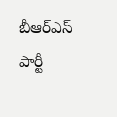బీఆర్ఎస్ పార్టీ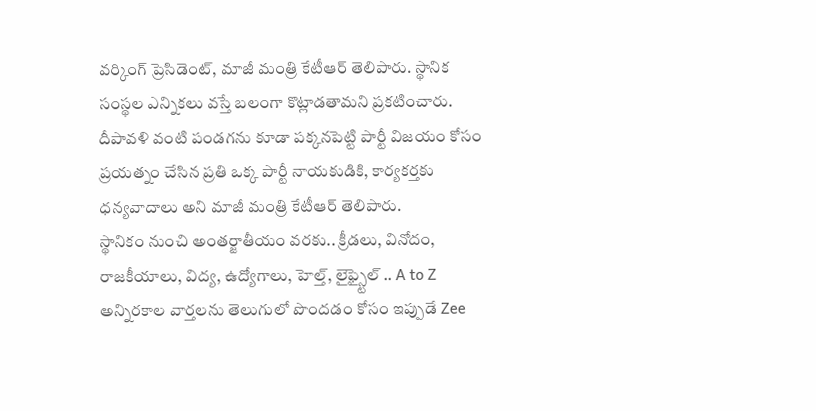వర్కింగ్ ప్రెసిడెంట్, మాజీ మంత్రి కేటీఆర్ తెలిపారు. స్థానిక సంస్థల ఎన్నికలు వస్తే బలంగా కొట్లాడతామని ప్రకటించారు. దీపావళి వంటి పండగను కూడా పక్కనపెట్టి పార్టీ విజయం కోసం ప్రయత్నం చేసిన ప్రతి ఒక్క పార్టీ నాయకుడికి, కార్యకర్తకు ధన్యవాదాలు అని మాజీ మంత్రి కేటీఆర్ తెలిపారు.
స్థానికం నుంచి అంతర్జాతీయం వరకు.. క్రీడలు, వినోదం, రాజకీయాలు, విద్య, ఉద్యోగాలు, హెల్త్, లైఫ్స్టైల్ .. A to Z అన్నిరకాల వార్తలను తెలుగులో పొందడం కోసం ఇప్పుడే Zee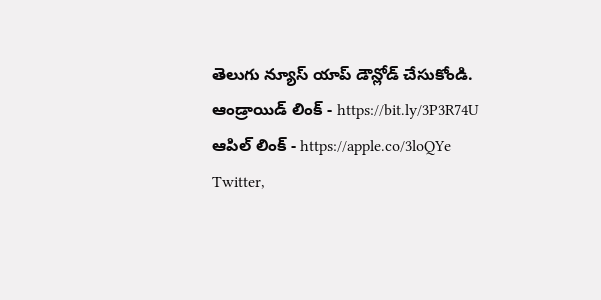తెలుగు న్యూస్ యాప్ డౌన్లోడ్ చేసుకోండి.
ఆండ్రాయిడ్ లింక్ - https://bit.ly/3P3R74U
ఆపిల్ లింక్ - https://apple.co/3loQYe
Twitter,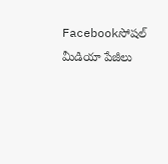Facebookసోషల్ మీడియా పేజీలు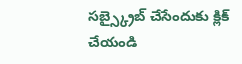సబ్స్క్రైబ్ చేసేందుకు క్లిక్ చేయండి